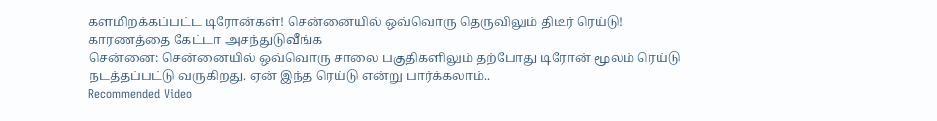களமிறக்கப்பட்ட டிரோன்கள்! சென்னையில் ஒவ்வொரு தெருவிலும் திடீர் ரெய்டு! காரணத்தை கேட்டா அசந்துடுவீங்க
சென்னை: சென்னையில் ஒவ்வொரு சாலை பகுதிகளிலும் தற்போது டிரோன் மூலம் ரெய்டு நடத்தப்பட்டு வருகிறது. ஏன் இந்த ரெய்டு என்று பார்க்கலாம்..
Recommended Video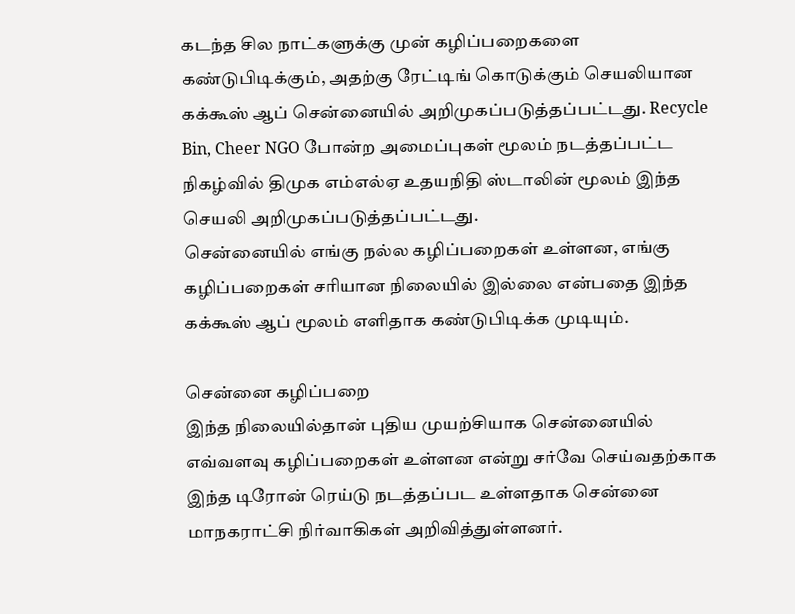கடந்த சில நாட்களுக்கு முன் கழிப்பறைகளை கண்டுபிடிக்கும், அதற்கு ரேட்டிங் கொடுக்கும் செயலியான கக்கூஸ் ஆப் சென்னையில் அறிமுகப்படுத்தப்பட்டது. Recycle Bin, Cheer NGO போன்ற அமைப்புகள் மூலம் நடத்தப்பட்ட நிகழ்வில் திமுக எம்எல்ஏ உதயநிதி ஸ்டாலின் மூலம் இந்த செயலி அறிமுகப்படுத்தப்பட்டது.
சென்னையில் எங்கு நல்ல கழிப்பறைகள் உள்ளன, எங்கு கழிப்பறைகள் சரியான நிலையில் இல்லை என்பதை இந்த கக்கூஸ் ஆப் மூலம் எளிதாக கண்டுபிடிக்க முடியும்.

சென்னை கழிப்பறை
இந்த நிலையில்தான் புதிய முயற்சியாக சென்னையில் எவ்வளவு கழிப்பறைகள் உள்ளன என்று சர்வே செய்வதற்காக இந்த டிரோன் ரெய்டு நடத்தப்பட உள்ளதாக சென்னை மாநகராட்சி நிர்வாகிகள் அறிவித்துள்ளனர்.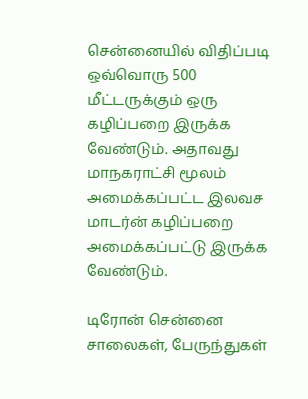சென்னையில் விதிப்படி ஒவ்வொரு 500 மீட்டருக்கும் ஒரு கழிப்பறை இருக்க வேண்டும். அதாவது மாநகராட்சி மூலம் அமைக்கப்பட்ட இலவச மாடர்ன் கழிப்பறை அமைக்கப்பட்டு இருக்க வேண்டும்.

டிரோன் சென்னை
சாலைகள், பேருந்துகள்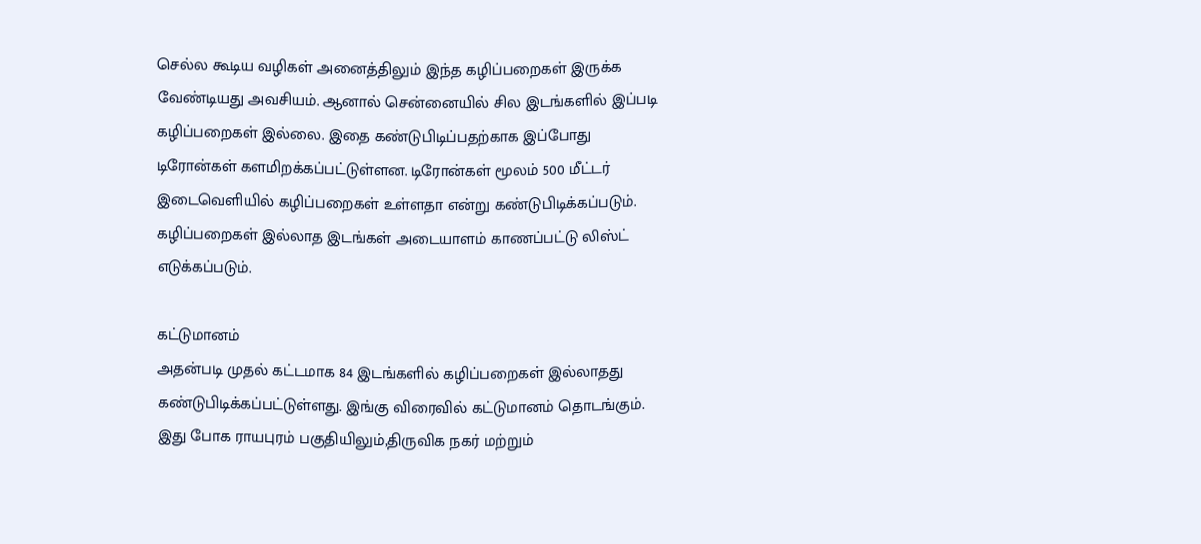செல்ல கூடிய வழிகள் அனைத்திலும் இந்த கழிப்பறைகள் இருக்க வேண்டியது அவசியம். ஆனால் சென்னையில் சில இடங்களில் இப்படி கழிப்பறைகள் இல்லை. இதை கண்டுபிடிப்பதற்காக இப்போது டிரோன்கள் களமிறக்கப்பட்டுள்ளன. டிரோன்கள் மூலம் 500 மீட்டர் இடைவெளியில் கழிப்பறைகள் உள்ளதா என்று கண்டுபிடிக்கப்படும். கழிப்பறைகள் இல்லாத இடங்கள் அடையாளம் காணப்பட்டு லிஸ்ட் எடுக்கப்படும்.

கட்டுமானம்
அதன்படி முதல் கட்டமாக 84 இடங்களில் கழிப்பறைகள் இல்லாதது கண்டுபிடிக்கப்பட்டுள்ளது. இங்கு விரைவில் கட்டுமானம் தொடங்கும். இது போக ராயபுரம் பகுதியிலும்,திருவிக நகர் மற்றும்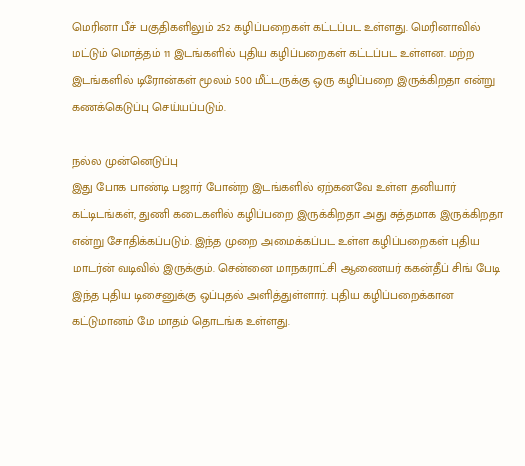மெரினா பீச் பகுதிகளிலும் 252 கழிப்பறைகள் கட்டப்பட உள்ளது. மெரினாவில் மட்டும் மொத்தம் 11 இடங்களில் புதிய கழிப்பறைகள் கட்டப்பட உள்ளன. மற்ற இடங்களில் டிரோன்கள் மூலம் 500 மீட்டருக்கு ஒரு கழிப்பறை இருக்கிறதா என்று கணக்கெடுப்பு செய்யப்படும்.

நல்ல முன்னெடுப்பு
இது போக பாண்டி பஜார் போன்ற இடங்களில் ஏற்கனவே உள்ள தனியார் கட்டிடங்கள், துணி கடைகளில் கழிப்பறை இருக்கிறதா அது சுத்தமாக இருக்கிறதா என்று சோதிக்கப்படும். இந்த முறை அமைக்கப்பட உள்ள கழிப்பறைகள் புதிய மாடர்ன் வடிவில் இருக்கும். சென்னை மாநகராட்சி ஆணையர் ககன்தீப் சிங் பேடி இந்த புதிய டிசைனுக்கு ஒப்புதல் அளித்துள்ளார். புதிய கழிப்பறைக்கான கட்டுமானம் மே மாதம் தொடங்க உள்ளது.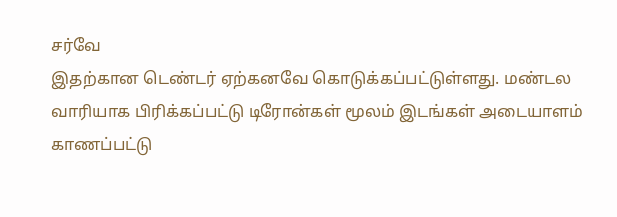சர்வே
இதற்கான டெண்டர் ஏற்கனவே கொடுக்கப்பட்டுள்ளது. மண்டல வாரியாக பிரிக்கப்பட்டு டிரோன்கள் மூலம் இடங்கள் அடையாளம் காணப்பட்டு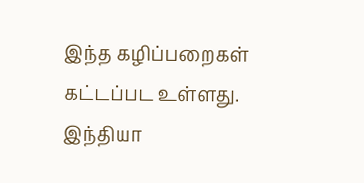இந்த கழிப்பறைகள் கட்டப்பட உள்ளது. இந்தியா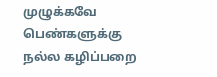முழுக்கவே பெண்களுக்கு நல்ல கழிப்பறை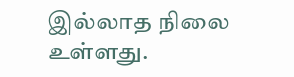இல்லாத நிலை உள்ளது.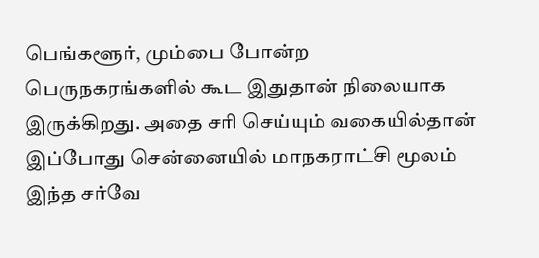பெங்களூர், மும்பை போன்ற பெருநகரங்களில் கூட இதுதான் நிலையாக இருக்கிறது. அதை சரி செய்யும் வகையில்தான் இப்போது சென்னையில் மாநகராட்சி மூலம் இந்த சர்வே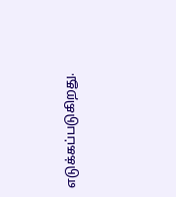எடுக்கப்படுகிறது.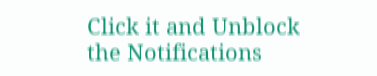Click it and Unblock the Notifications